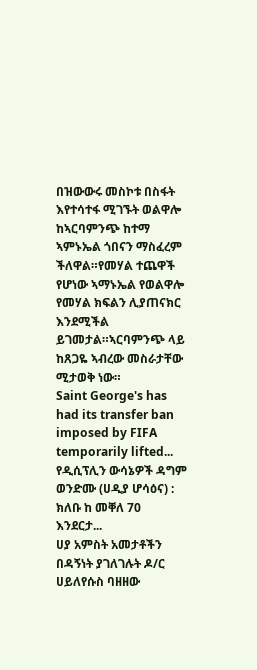በዝውውሩ መስኮቱ በስፋት እየተሳተፋ ሚገኙት ወልዋሎ ከኣርባምንጭ ከተማ ኣምኑኤል ጎበናን ማስፈረም ችለዋል።የመሃል ተጨዋች የሆነው ኣማኑኤል የወልዋሎ የመሃል ክፍልን ሊያጠናክር እንደሚችል ይገመታል።ኣርባምንጭ ላይ ከጸጋዬ ኣብረው መስራታቸው ሚታወቅ ነው።
Saint George's has had its transfer ban imposed by FIFA temporarily lifted...
የዲሲፕሊን ውሳኔዎች ዳግም ወንድሙ (ሀዲያ ሆሳዕና) : ክለቡ ከ መቐለ 70 እንደርታ...
ሀያ አምስት አመታቶችን በዳኝነት ያገለገሉት ዶ/ር ሀይለየሱስ ባዘዘው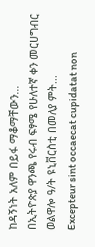ከዳኝነት አለም በይፋ ማቆማቸውን...
በኢትዮጵያ ዋንጫ የሩብ ፍፃሜ የሁለተኛ ቀን መርሀግብር ወልዋሎ ዓ/ት ዩኒቨርስቲ በመለያ ምት...
Excepteur sint occaecat cupidatat non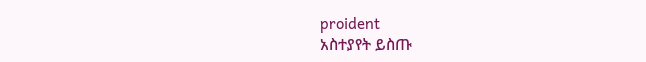proident
አስተያየት ይስጡ